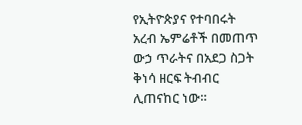የኢትዮጵያና የተባበሩት አረብ ኤምሬቶች በመጠጥ ውኃ ጥራትና በአደጋ ስጋት ቅነሳ ዘርፍ ትብብር ሊጠናከር ነው።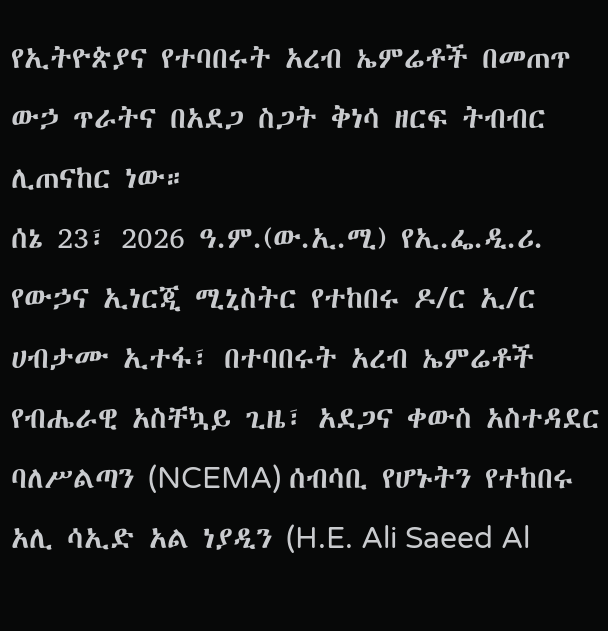የኢትዮጵያና የተባበሩት አረብ ኤምሬቶች በመጠጥ ውኃ ጥራትና በአደጋ ስጋት ቅነሳ ዘርፍ ትብብር ሊጠናከር ነው።
ሰኔ 23፣ 2026 ዓ.ም.(ው.ኢ.ሚ) የኢ.ፌ.ዲ.ሪ. የውኃና ኢነርጂ ሚኒስትር የተከበሩ ዶ/ር ኢ/ር ሀብታሙ ኢተፋ፣ በተባበሩት አረብ ኤምሬቶች የብሔራዊ አስቸኳይ ጊዜ፣ አደጋና ቀውስ አስተዳደር ባለሥልጣን (NCEMA) ሰብሳቢ የሆኑትን የተከበሩ አሊ ሳኢድ አል ነያዲን (H.E. Ali Saeed Al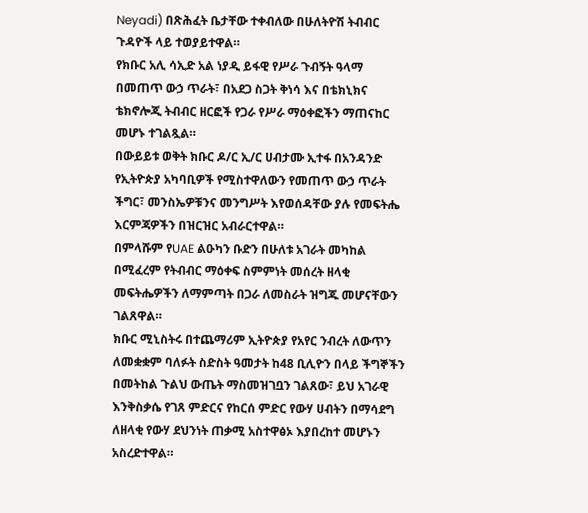Neyadi) በጽሕፈት ቤታቸው ተቀብለው በሁለትዮሽ ትብብር ጉዳዮች ላይ ተወያይተዋል።
የክቡር አሊ ሳኢድ አል ነያዲ ይፋዊ የሥራ ጉብኝት ዓላማ በመጠጥ ውኃ ጥራት፣ በአደጋ ስጋት ቅነሳ እና በቴክኒክና ቴክኖሎጂ ትብብር ዘርፎች የጋራ የሥራ ማዕቀፎችን ማጠናከር መሆኑ ተገልጿል።
በውይይቱ ወቅት ክቡር ዶ/ር ኢ/ር ሀብታሙ ኢተፋ በአንዳንድ የኢትዮጵያ አካባቢዎች የሚስተዋለውን የመጠጥ ውኃ ጥራት ችግር፣ መንስኤዎቹንና መንግሥት እየወሰዳቸው ያሉ የመፍትሔ እርምጃዎችን በዝርዝር አብራርተዋል።
በምላሹም የUAE ልዑካን ቡድን በሁለቱ አገራት መካከል በሚፈረም የትብብር ማዕቀፍ ስምምነት መሰረት ዘላቂ መፍትሔዎችን ለማምጣት በጋራ ለመስራት ዝግጁ መሆናቸውን ገልጸዋል።
ክቡር ሚኒስትሩ በተጨማሪም ኢትዮጵያ የአየር ንብረት ለውጥን ለመቋቋም ባለፉት ስድስት ዓመታት ከ48 ቢሊዮን በላይ ችግኞችን በመትከል ጉልህ ውጤት ማስመዝገቧን ገልጸው፣ ይህ አገራዊ እንቅስቃሴ የገጸ ምድርና የከርሰ ምድር የውሃ ሀብትን በማሳደግ ለዘላቂ የውሃ ደህንነት ጠቃሚ አስተዋፅኦ እያበረከተ መሆኑን አስረድተዋል።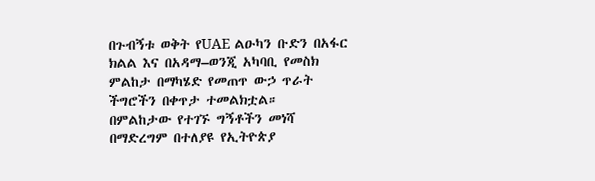በጉብኝቱ ወቅት የUAE ልዑካን ቡድን በአፋር ክልል እና በአዳማ–ወንጂ አካባቢ የመስክ ምልከታ በማካሄድ የመጠጥ ውኃ ጥራት ችግሮችን በቀጥታ ተመልክቷል።
በምልከታው የተገኙ ግኝቶችን መነሻ በማድረግም በተለያዩ የኢትዮጵያ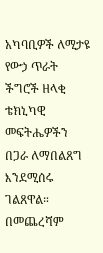አካባቢዎች ለሚታዩ የውኃ ጥራት ችግሮች ዘላቂ ቴክኒካዊ መፍትሔዎችን በጋራ ለማበልጸግ እንደሚሰሩ ገልጸዋል።
በመጨረሻም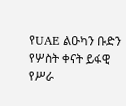የUAE ልዑካን ቡድን የሦስት ቀናት ይፋዊ የሥራ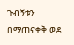ጉብኝቱን በማጠናቀቅ ወደ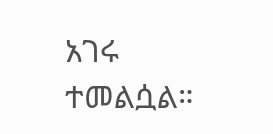አገሩ ተመልሷል።